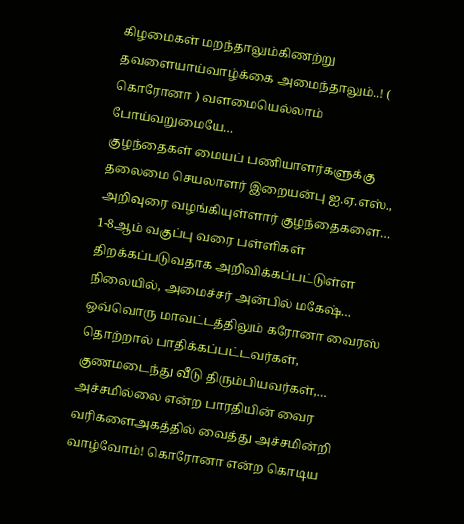கிழமைகள் மறந்தாலும்கிணற்று தவளையாய்வாழ்க்கை அமைந்தாலும்..! ( கொரோனா ) வளமையெல்லாம் போய்வறுமையே…
குழந்தைகள் மையப் பணியாளர்களுக்கு தலைமை செயலாளர் இறையன்பு ஐ.ஏ.எஸ்., அறிவுரை வழங்கியுள்ளார் குழந்தைகளை…
1-8ஆம் வகுப்பு வரை பள்ளிகள் திறக்கப்படுவதாக அறிவிக்கப்பட்டுள்ள நிலையில், அமைச்சர் அன்பில் மகேஷ்…
ஒவ்வொரு மாவட்டத்திலும் கரோனா வைரஸ் தொற்றால் பாதிக்கப்பட்டவர்கள், குணமடைந்து வீடு திரும்பியவர்கள்,…
அச்சமில்லை என்ற பாரதியின் வைர வரிகளைஅகத்தில் வைத்து அச்சமின்றி வாழ்வோம்! கொரோனா என்ற கொடிய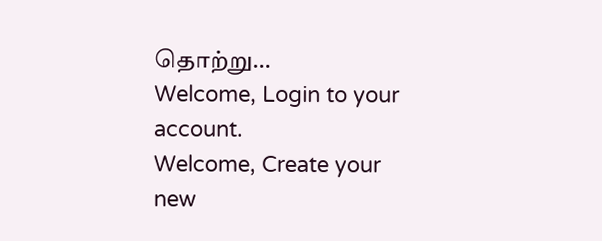தொற்று…
Welcome, Login to your account.
Welcome, Create your new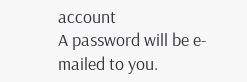account
A password will be e-mailed to you.